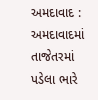અમદાવાદ : અમદાવાદમાં તાજેતરમાં પડેલા ભારે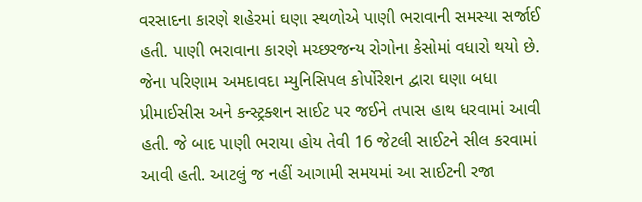વરસાદના કારણે શહેરમાં ઘણા સ્થળોએ પાણી ભરાવાની સમસ્યા સર્જાઈ હતી. પાણી ભરાવાના કારણે મચ્છરજન્ય રોગોના કેસોમાં વધારો થયો છે. જેના પરિણામ અમદાવદા મ્યુનિસિપલ કોર્પોરેશન દ્વારા ઘણા બધા પ્રીમાઈસીસ અને કન્સ્ટ્રક્શન સાઈટ પર જઈને તપાસ હાથ ધરવામાં આવી હતી. જે બાદ પાણી ભરાયા હોય તેવી 16 જેટલી સાઈટને સીલ કરવામાં આવી હતી. આટલું જ નહીં આગામી સમયમાં આ સાઈટની રજા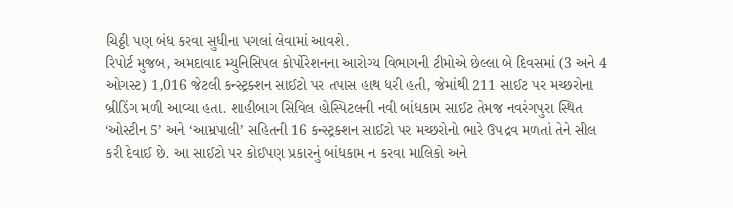ચિઠ્ઠી પણ બંધ કરવા સુધીના પગલાં લેવામાં આવશે.
રિપોર્ટ મુજબ, અમદાવાદ મ્યુનિસિપલ કોર્પોરેશનના આરોગ્ય વિભાગની ટીમોએ છેલ્લા બે દિવસમાં (3 અને 4 ઓગસ્ટ) 1,016 જેટલી કન્સ્ટ્રક્શન સાઈટો પર તપાસ હાથ ધરી હતી, જેમાંથી 211 સાઈટ પર મચ્છરોના બ્રીડિંગ મળી આવ્યા હતા. શાહીબાગ સિવિલ હોસ્પિટલની નવી બાંધકામ સાઈટ તેમજ નવરંગપુરા સ્થિત ‘ઓસ્ટીન 5’ અને ‘આમ્રપાલી’ સહિતની 16 કન્સ્ટ્રક્શન સાઈટો પર મચ્છરોનો ભારે ઉપદ્રવ મળતાં તેને સીલ કરી દેવાઈ છે. આ સાઈટો પર કોઈપણ પ્રકારનું બાંધકામ ન કરવા માલિકો અને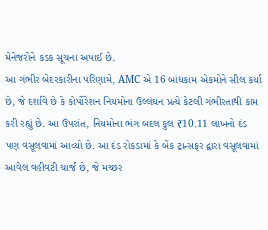મેનેજરોને કડક સૂચના અપાઈ છે.
આ ગંભીર બેદરકારીના પરિણામે, AMC એ 16 બાંધકામ એકમોને સીલ કર્યા છે, જે દર્શાવે છે કે કોર્પોરેશન નિયમોના ઉલ્લંઘન પ્રત્યે કેટલી ગંભીરતાથી કામ કરી રહ્યું છે. આ ઉપરાંત, નિયમોના ભંગ બદલ કુલ ₹10.11 લાખનો દંડ પણ વસૂલવામાં આવ્યો છે. આ દંડ રોકડામાં કે બેંક ટ્રાન્સફર દ્વારા વસૂલવામાં આવેલ વહીવટી ચાર્જ છે, જે મચ્છર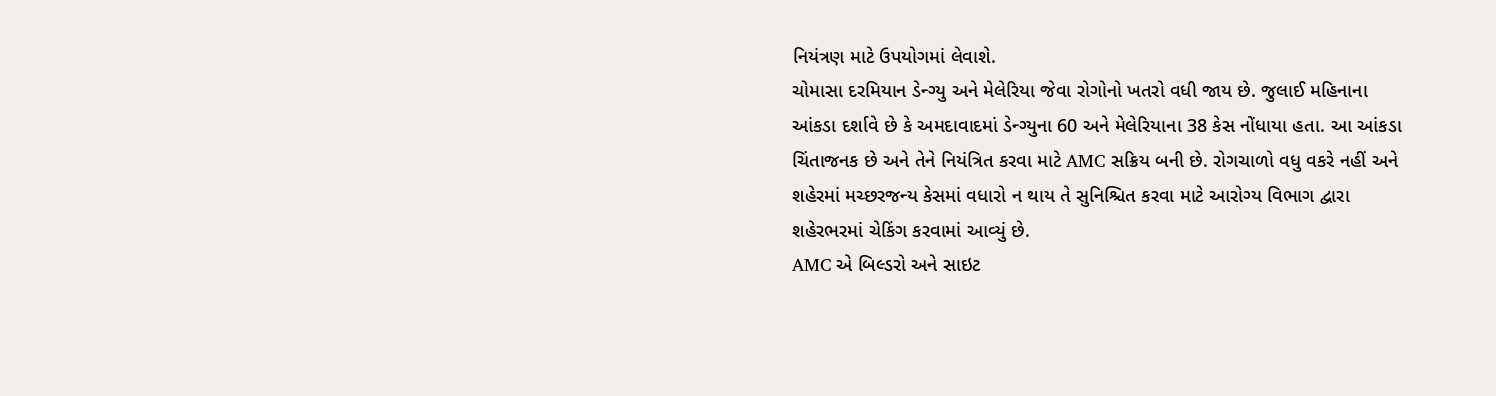નિયંત્રણ માટે ઉપયોગમાં લેવાશે.
ચોમાસા દરમિયાન ડેન્ગ્યુ અને મેલેરિયા જેવા રોગોનો ખતરો વધી જાય છે. જુલાઈ મહિનાના આંકડા દર્શાવે છે કે અમદાવાદમાં ડેન્ગ્યુના 60 અને મેલેરિયાના 38 કેસ નોંધાયા હતા. આ આંકડા ચિંતાજનક છે અને તેને નિયંત્રિત કરવા માટે AMC સક્રિય બની છે. રોગચાળો વધુ વકરે નહીં અને શહેરમાં મચ્છરજન્ય કેસમાં વધારો ન થાય તે સુનિશ્ચિત કરવા માટે આરોગ્ય વિભાગ દ્વારા શહેરભરમાં ચેકિંગ કરવામાં આવ્યું છે.
AMC એ બિલ્ડરો અને સાઇટ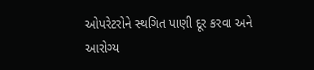ઓપરેટરોને સ્થગિત પાણી દૂર કરવા અને આરોગ્ય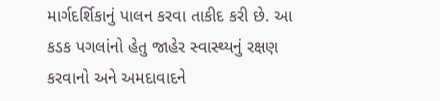માર્ગદર્શિકાનું પાલન કરવા તાકીદ કરી છે. આ કડક પગલાંનો હેતુ જાહેર સ્વાસ્થ્યનું રક્ષણ કરવાનો અને અમદાવાદને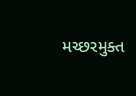મચ્છરમુક્ત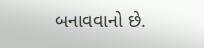બનાવવાનો છે.